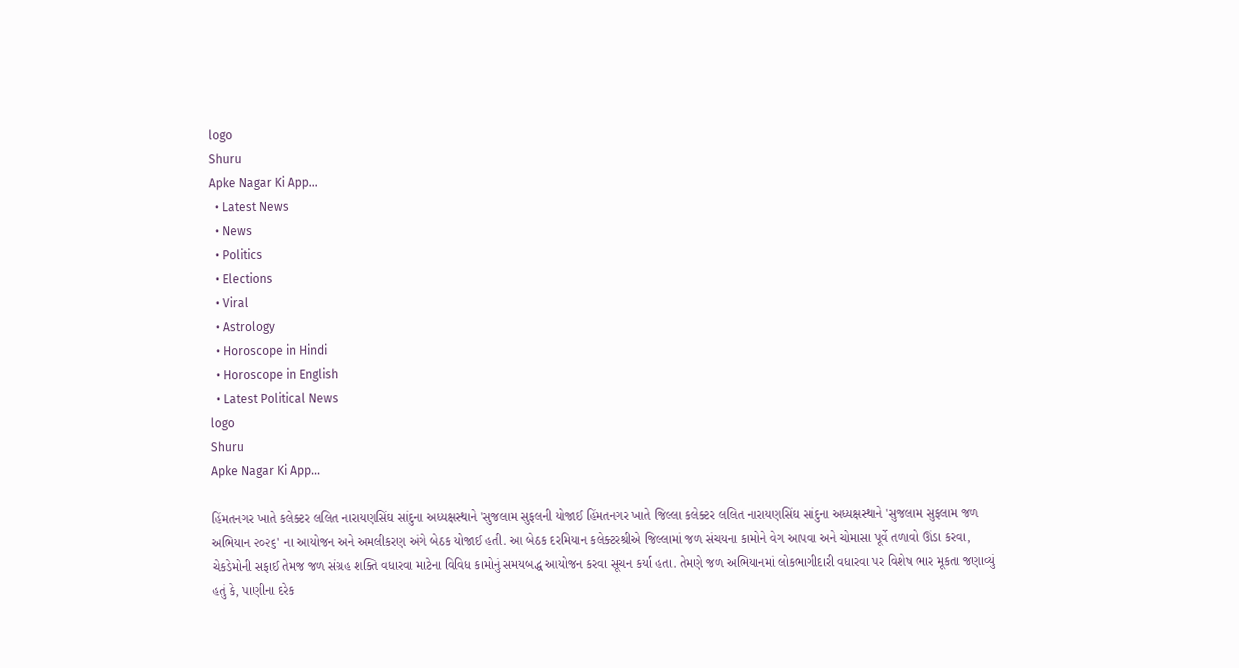logo
Shuru
Apke Nagar Ki App…
  • Latest News
  • News
  • Politics
  • Elections
  • Viral
  • Astrology
  • Horoscope in Hindi
  • Horoscope in English
  • Latest Political News
logo
Shuru
Apke Nagar Ki App…

હિંમતનગર ખાતે કલેક્ટર લલિત નારાયણસિંઘ સાંદુના અધ્યક્ષસ્થાને 'સુજલામ સુફલની યોજાઈ હિંમતનગર ખાતે જિલ્લા કલેક્ટર લલિત નારાયણસિંઘ સાંદુના અધ્યક્ષસ્થાને 'સુજલામ સુફલામ જળ અભિયાન ૨૦૨૬' ના આયોજન અને અમલીકરણ અંગે બેઠક યોજાઈ હતી. આ બેઠક દરમિયાન કલેક્ટરશ્રીએ જિલ્લામાં જળ સંચયના કામોને વેગ આપવા અને ચોમાસા પૂર્વે તળાવો ઊંડા કરવા, ચેકડેમોની સફાઈ તેમજ જળ સંગ્રહ શક્તિ વધારવા માટેના વિવિધ કામોનું સમયબદ્ધ આયોજન કરવા સૂચન કર્યા હતા. તેમણે જળ અભિયાનમાં લોકભાગીદારી વધારવા પર વિશેષ ભાર મૂકતા જણાવ્યું હતું કે, પાણીના દરેક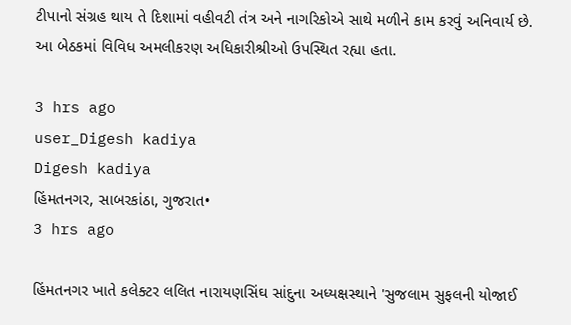ટીપાનો સંગ્રહ થાય તે દિશામાં વહીવટી તંત્ર અને નાગરિકોએ સાથે મળીને કામ કરવું અનિવાર્ય છે. આ બેઠકમાં વિવિધ અમલીકરણ અધિકારીશ્રીઓ ઉપસ્થિત રહ્યા હતા.

3 hrs ago
user_Digesh kadiya
Digesh kadiya
હિંમતનગર, સાબરકાંઠા, ગુજરાત•
3 hrs ago

હિંમતનગર ખાતે કલેક્ટર લલિત નારાયણસિંઘ સાંદુના અધ્યક્ષસ્થાને 'સુજલામ સુફલની યોજાઈ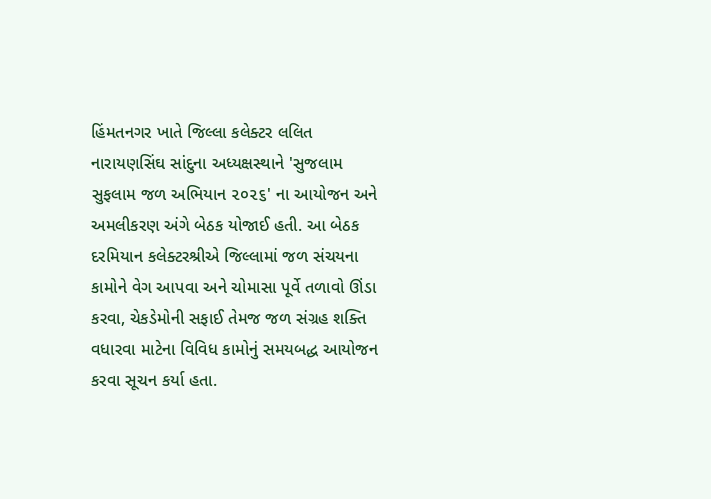હિંમતનગર ખાતે જિલ્લા કલેક્ટર લલિત નારાયણસિંઘ સાંદુના અધ્યક્ષસ્થાને 'સુજલામ સુફલામ જળ અભિયાન ૨૦૨૬' ના આયોજન અને અમલીકરણ અંગે બેઠક યોજાઈ હતી. આ બેઠક દરમિયાન કલેક્ટરશ્રીએ જિલ્લામાં જળ સંચયના કામોને વેગ આપવા અને ચોમાસા પૂર્વે તળાવો ઊંડા કરવા, ચેકડેમોની સફાઈ તેમજ જળ સંગ્રહ શક્તિ વધારવા માટેના વિવિધ કામોનું સમયબદ્ધ આયોજન કરવા સૂચન કર્યા હતા.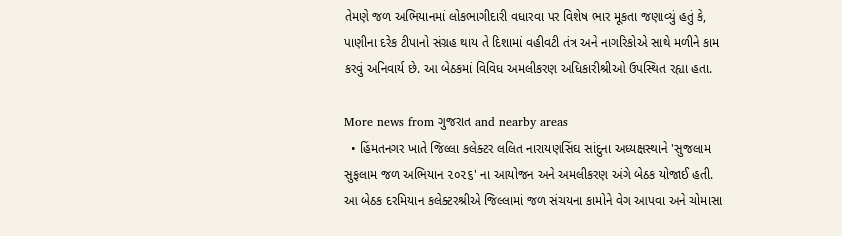તેમણે જળ અભિયાનમાં લોકભાગીદારી વધારવા પર વિશેષ ભાર મૂકતા જણાવ્યું હતું કે, પાણીના દરેક ટીપાનો સંગ્રહ થાય તે દિશામાં વહીવટી તંત્ર અને નાગરિકોએ સાથે મળીને કામ કરવું અનિવાર્ય છે. આ બેઠકમાં વિવિધ અમલીકરણ અધિકારીશ્રીઓ ઉપસ્થિત રહ્યા હતા.

More news from ગુજરાત and nearby areas
  • હિંમતનગર ખાતે જિલ્લા કલેક્ટર લલિત નારાયણસિંઘ સાંદુના અધ્યક્ષસ્થાને 'સુજલામ સુફલામ જળ અભિયાન ૨૦૨૬' ના આયોજન અને અમલીકરણ અંગે બેઠક યોજાઈ હતી. આ બેઠક દરમિયાન કલેક્ટરશ્રીએ જિલ્લામાં જળ સંચયના કામોને વેગ આપવા અને ચોમાસા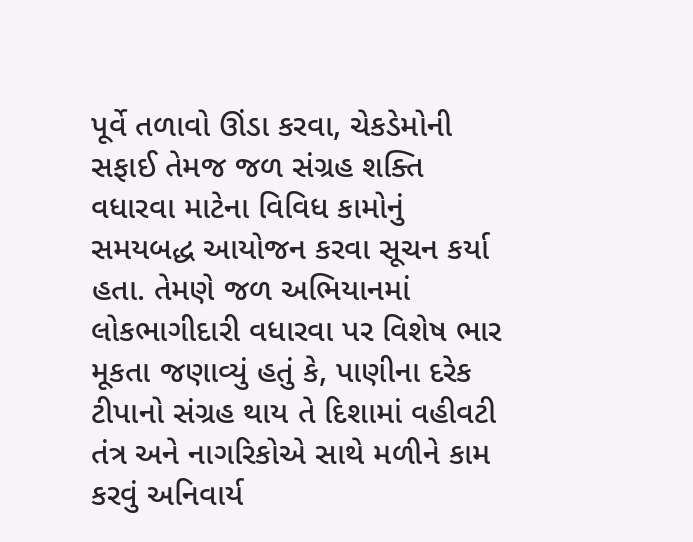પૂર્વે તળાવો ઊંડા કરવા, ચેકડેમોની સફાઈ તેમજ જળ સંગ્રહ શક્તિ વધારવા માટેના વિવિધ કામોનું સમયબદ્ધ આયોજન કરવા સૂચન કર્યા હતા. તેમણે જળ અભિયાનમાં લોકભાગીદારી વધારવા પર વિશેષ ભાર મૂકતા જણાવ્યું હતું કે, પાણીના દરેક ટીપાનો સંગ્રહ થાય તે દિશામાં વહીવટી તંત્ર અને નાગરિકોએ સાથે મળીને કામ કરવું અનિવાર્ય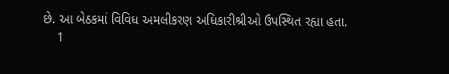છે. આ બેઠકમાં વિવિધ અમલીકરણ અધિકારીશ્રીઓ ઉપસ્થિત રહ્યા હતા.
    1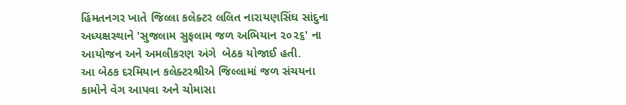હિંમતનગર ખાતે જિલ્લા કલેક્ટર લલિત નારાયણસિંઘ સાંદુના અધ્યક્ષસ્થાને 'સુજલામ સુફલામ જળ અભિયાન ૨૦૨૬' ના આયોજન અને અમલીકરણ અંગે  બેઠક યોજાઈ હતી.
આ બેઠક દરમિયાન કલેક્ટરશ્રીએ જિલ્લામાં જળ સંચયના કામોને વેગ આપવા અને ચોમાસા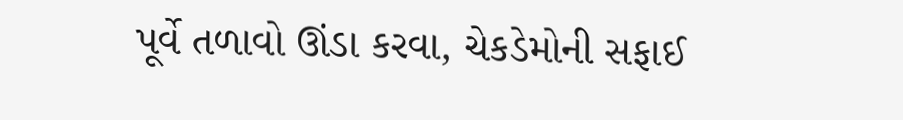પૂર્વે તળાવો ઊંડા કરવા, ચેકડેમોની સફાઈ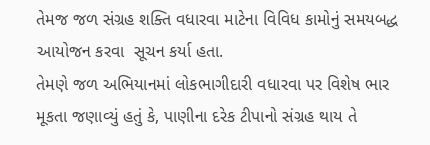તેમજ જળ સંગ્રહ શક્તિ વધારવા માટેના વિવિધ કામોનું સમયબદ્ધ આયોજન કરવા  સૂચન કર્યા હતા.
તેમણે જળ અભિયાનમાં લોકભાગીદારી વધારવા પર વિશેષ ભાર મૂકતા જણાવ્યું હતું કે, પાણીના દરેક ટીપાનો સંગ્રહ થાય તે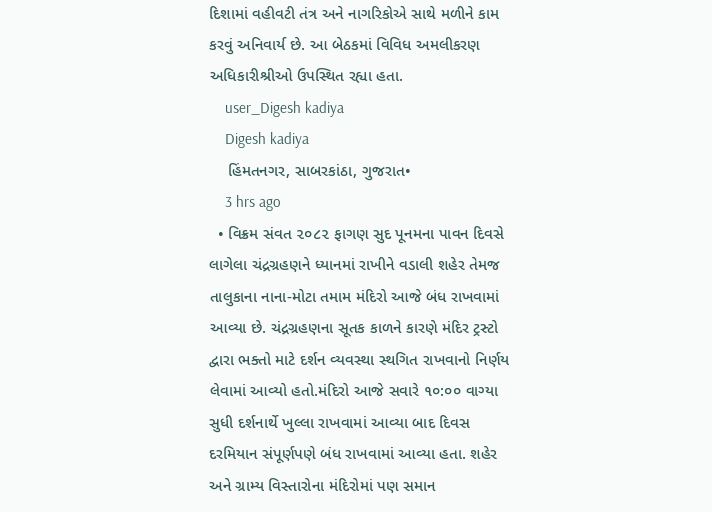દિશામાં વહીવટી તંત્ર અને નાગરિકોએ સાથે મળીને કામ કરવું અનિવાર્ય છે. આ બેઠકમાં વિવિધ અમલીકરણ અધિકારીશ્રીઓ ઉપસ્થિત રહ્યા હતા.
    user_Digesh kadiya
    Digesh kadiya
    હિંમતનગર, સાબરકાંઠા, ગુજરાત•
    3 hrs ago
  • વિક્રમ સંવત ૨૦૮૨ ફાગણ સુદ પૂનમના પાવન દિવસે લાગેલા ચંદ્રગ્રહણને ધ્યાનમાં રાખીને વડાલી શહેર તેમજ તાલુકાના નાના-મોટા તમામ મંદિરો આજે બંધ રાખવામાં આવ્યા છે. ચંદ્રગ્રહણના સૂતક કાળને કારણે મંદિર ટ્રસ્ટો દ્વારા ભક્તો માટે દર્શન વ્યવસ્થા સ્થગિત રાખવાનો નિર્ણય લેવામાં આવ્યો હતો.મંદિરો આજે સવારે ૧૦:૦૦ વાગ્યા સુધી દર્શનાર્થે ખુલ્લા રાખવામાં આવ્યા બાદ દિવસ દરમિયાન સંપૂર્ણપણે બંધ રાખવામાં આવ્યા હતા. શહેર અને ગ્રામ્ય વિસ્તારોના મંદિરોમાં પણ સમાન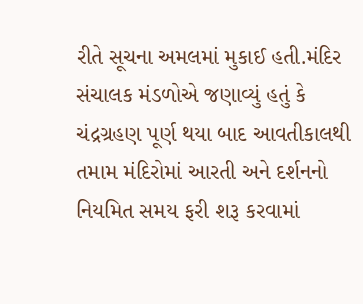રીતે સૂચના અમલમાં મુકાઈ હતી.મંદિર સંચાલક મંડળોએ જણાવ્યું હતું કે ચંદ્રગ્રહણ પૂર્ણ થયા બાદ આવતીકાલથી તમામ મંદિરોમાં આરતી અને દર્શનનો નિયમિત સમય ફરી શરૂ કરવામાં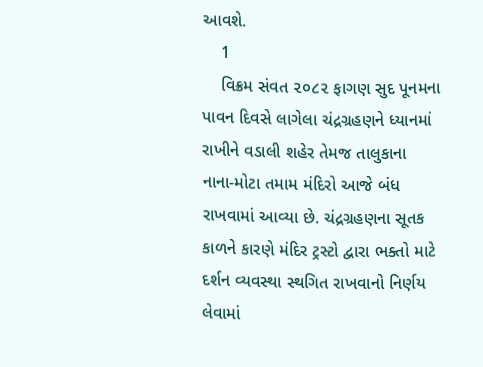આવશે.
    1
    વિક્રમ સંવત ૨૦૮૨ ફાગણ સુદ પૂનમના પાવન દિવસે લાગેલા ચંદ્રગ્રહણને ધ્યાનમાં રાખીને વડાલી શહેર તેમજ તાલુકાના નાના-મોટા તમામ મંદિરો આજે બંધ રાખવામાં આવ્યા છે. ચંદ્રગ્રહણના સૂતક કાળને કારણે મંદિર ટ્રસ્ટો દ્વારા ભક્તો માટે દર્શન વ્યવસ્થા સ્થગિત રાખવાનો નિર્ણય લેવામાં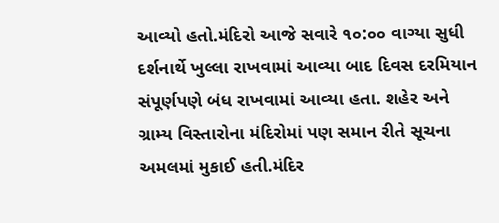આવ્યો હતો.મંદિરો આજે સવારે ૧૦:૦૦ વાગ્યા સુધી દર્શનાર્થે ખુલ્લા રાખવામાં આવ્યા બાદ દિવસ દરમિયાન સંપૂર્ણપણે બંધ રાખવામાં આવ્યા હતા. શહેર અને ગ્રામ્ય વિસ્તારોના મંદિરોમાં પણ સમાન રીતે સૂચના અમલમાં મુકાઈ હતી.મંદિર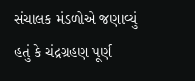સંચાલક મંડળોએ જણાવ્યું હતું કે ચંદ્રગ્રહણ પૂર્ણ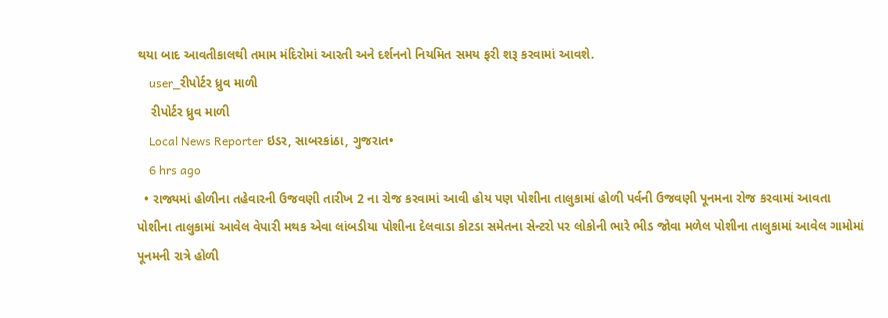થયા બાદ આવતીકાલથી તમામ મંદિરોમાં આરતી અને દર્શનનો નિયમિત સમય ફરી શરૂ કરવામાં આવશે.
    user_રીપોર્ટર ધ્રુવ માળી
    રીપોર્ટર ધ્રુવ માળી
    Local News Reporter ઇડર, સાબરકાંઠા, ગુજરાત•
    6 hrs ago
  • રાજ્યમાં હોળીના તહેવારની ઉજવણી તારીખ 2 ના રોજ કરવામાં આવી હોય પણ પોશીના તાલુકામાં હોળી પર્વની ઉજવણી પૂનમના રોજ કરવામાં આવતા પોશીના તાલુકામાં આવેલ વેપારી મથક એવા લાંબડીયા પોશીના દેલવાડા કોટડા સમેતના સેન્ટરો પર લોકોની ભારે ભીડ જોવા મળેલ પોશીના તાલુકામાં આવેલ ગામોમાં પૂનમની રાત્રે હોળી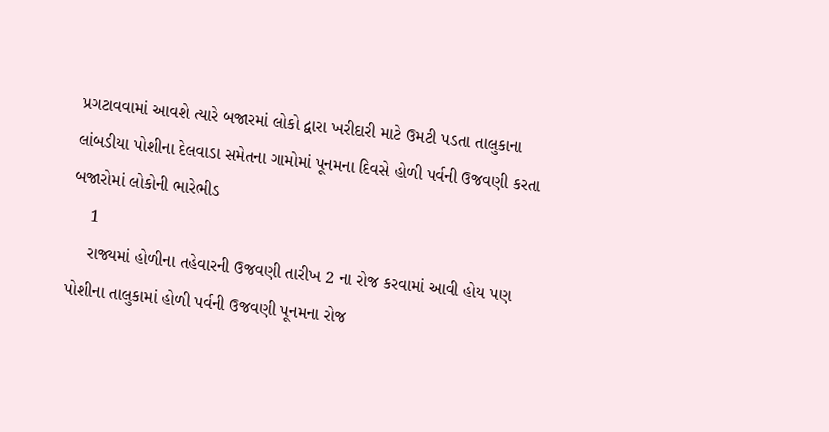પ્રગટાવવામાં આવશે ત્યારે બજારમાં લોકો દ્વારા ખરીદારી માટે ઉમટી પડતા તાલુકાના લાંબડીયા પોશીના દેલવાડા સમેતના ગામોમાં પૂનમના દિવસે હોળી પર્વની ઉજવણી કરતા બજારોમાં લોકોની ભારેભીડ
    1
    રાજ્યમાં હોળીના તહેવારની ઉજવણી તારીખ 2 ના રોજ કરવામાં આવી હોય પણ પોશીના તાલુકામાં હોળી પર્વની ઉજવણી પૂનમના રોજ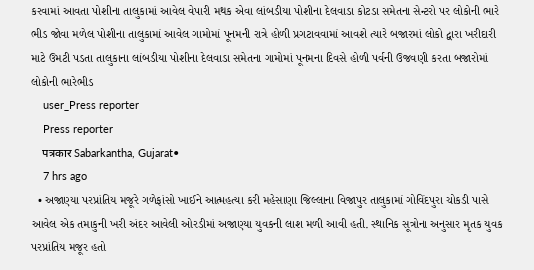કરવામાં આવતા પોશીના તાલુકામાં આવેલ વેપારી મથક એવા લાંબડીયા પોશીના દેલવાડા કોટડા સમેતના સેન્ટરો પર લોકોની ભારે ભીડ જોવા મળેલ પોશીના તાલુકામાં આવેલ ગામોમાં પૂનમની રાત્રે હોળી પ્રગટાવવામાં આવશે ત્યારે બજારમાં લોકો દ્વારા ખરીદારી માટે ઉમટી પડતા તાલુકાના લાંબડીયા પોશીના દેલવાડા સમેતના ગામોમાં પૂનમના દિવસે હોળી પર્વની ઉજવણી કરતા બજારોમાં લોકોની ભારેભીડ
    user_Press reporter
    Press reporter
    पत्रकार Sabarkantha, Gujarat•
    7 hrs ago
  • અજાણ્યા પરપ્રાંતિય મજૂરે ગળેફાંસો ખાઈને આત્મહત્યા કરી મહેસાણા જિલ્લાના વિજાપુર તાલુકામાં ગોવિંદપુરા ચોકડી પાસે આવેલ એક તમાકુની ખરી અંદર આવેલી ઓરડીમાં અજાણ્યા યુવકની લાશ મળી આવી હતી. સ્થાનિક સૂત્રોના અનુસાર મૃતક યુવક પરપ્રાંતિય મજૂર હતો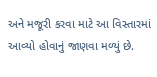અને મજૂરી કરવા માટે આ વિસ્તારમાં આવ્યો હોવાનું જાણવા મળ્યું છે.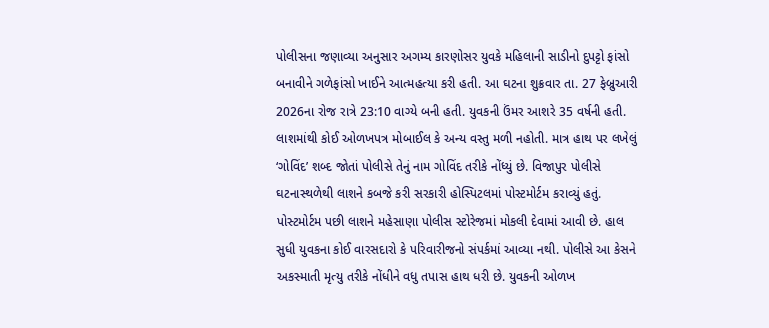પોલીસના જણાવ્યા અનુસાર અગમ્ય કારણોસર યુવકે મહિલાની સાડીનો દુપટ્ટો ફાંસો બનાવીને ગળેફાંસો ખાઈને આત્મહત્યા કરી હતી. આ ઘટના શુક્રવાર તા. 27 ફેબ્રુઆરી 2026ના રોજ રાત્રે 23:10 વાગ્યે બની હતી. યુવકની ઉંમર આશરે 35 વર્ષની હતી. લાશમાંથી કોઈ ઓળખપત્ર મોબાઈલ કે અન્ય વસ્તુ મળી નહોતી. માત્ર હાથ પર લખેલું ‘ગોવિંદ’ શબ્દ જોતાં પોલીસે તેનું નામ ગોવિંદ તરીકે નોંધ્યું છે. વિજાપુર પોલીસે ઘટનાસ્થળેથી લાશને કબજે કરી સરકારી હોસ્પિટલમાં પોસ્ટમોર્ટમ કરાવ્યું હતું. પોસ્ટમોર્ટમ પછી લાશને મહેસાણા પોલીસ સ્ટોરેજમાં મોકલી દેવામાં આવી છે. હાલ સુધી યુવકના કોઈ વારસદારો કે પરિવારીજનો સંપર્કમાં આવ્યા નથી. પોલીસે આ કેસને અકસ્માતી મૃત્યુ તરીકે નોંધીને વધુ તપાસ હાથ ધરી છે. યુવકની ઓળખ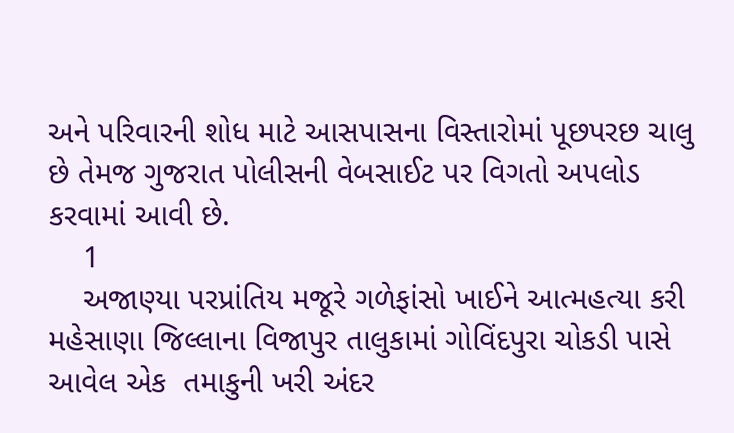અને પરિવારની શોધ માટે આસપાસના વિસ્તારોમાં પૂછપરછ ચાલુ છે તેમજ ગુજરાત પોલીસની વેબસાઈટ પર વિગતો અપલોડ કરવામાં આવી છે.
    1
    અજાણ્યા પરપ્રાંતિય મજૂરે ગળેફાંસો ખાઈને આત્મહત્યા કરી
મહેસાણા જિલ્લાના વિજાપુર તાલુકામાં ગોવિંદપુરા ચોકડી પાસે આવેલ એક  તમાકુની ખરી અંદર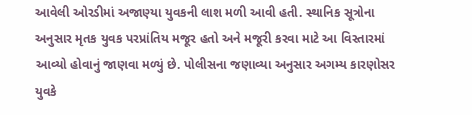આવેલી ઓરડીમાં અજાણ્યા યુવકની લાશ મળી આવી હતી. સ્થાનિક સૂત્રોના અનુસાર મૃતક યુવક પરપ્રાંતિય મજૂર હતો અને મજૂરી કરવા માટે આ વિસ્તારમાં આવ્યો હોવાનું જાણવા મળ્યું છે. પોલીસના જણાવ્યા અનુસાર અગમ્ય કારણોસર યુવકે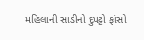મહિલાની સાડીનો દુપટ્ટો ફાંસો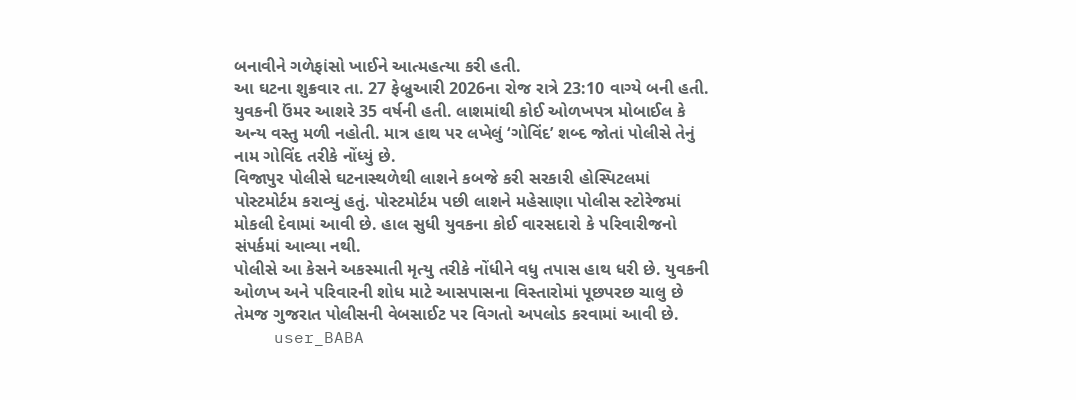બનાવીને ગળેફાંસો ખાઈને આત્મહત્યા કરી હતી.
આ ઘટના શુક્રવાર તા. 27 ફેબ્રુઆરી 2026ના રોજ રાત્રે 23:10 વાગ્યે બની હતી. યુવકની ઉંમર આશરે 35 વર્ષની હતી. લાશમાંથી કોઈ ઓળખપત્ર મોબાઈલ કે અન્ય વસ્તુ મળી નહોતી. માત્ર હાથ પર લખેલું ‘ગોવિંદ’ શબ્દ જોતાં પોલીસે તેનું નામ ગોવિંદ તરીકે નોંધ્યું છે.
વિજાપુર પોલીસે ઘટનાસ્થળેથી લાશને કબજે કરી સરકારી હોસ્પિટલમાં પોસ્ટમોર્ટમ કરાવ્યું હતું. પોસ્ટમોર્ટમ પછી લાશને મહેસાણા પોલીસ સ્ટોરેજમાં મોકલી દેવામાં આવી છે. હાલ સુધી યુવકના કોઈ વારસદારો કે પરિવારીજનો સંપર્કમાં આવ્યા નથી.
પોલીસે આ કેસને અકસ્માતી મૃત્યુ તરીકે નોંધીને વધુ તપાસ હાથ ધરી છે. યુવકની ઓળખ અને પરિવારની શોધ માટે આસપાસના વિસ્તારોમાં પૂછપરછ ચાલુ છે તેમજ ગુજરાત પોલીસની વેબસાઈટ પર વિગતો અપલોડ કરવામાં આવી છે.
    user_BABA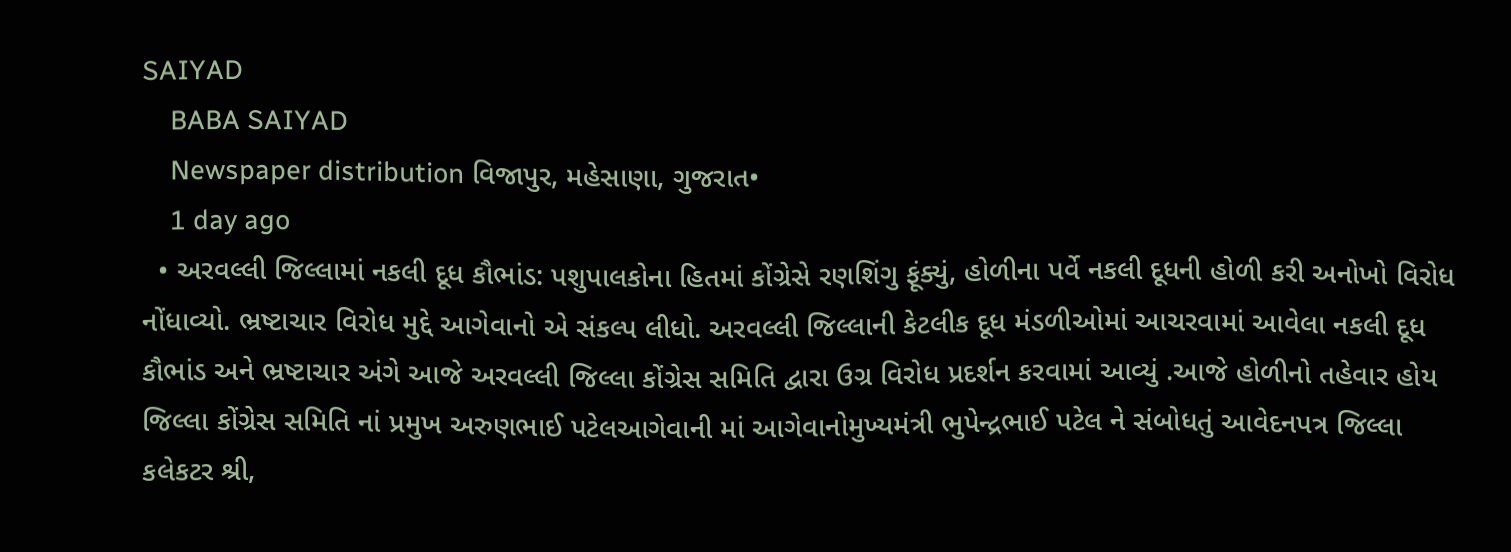SAIYAD
    BABA SAIYAD
    Newspaper distribution વિજાપુર, મહેસાણા, ગુજરાત•
    1 day ago
  • અરવલ્લી જિલ્લામાં નકલી દૂધ કૌભાંડ: પશુપાલકોના હિતમાં કોંગ્રેસે રણશિંગુ ફૂંક્યું, હોળીના પર્વે નકલી દૂધની હોળી કરી અનોખો વિરોધ નોંધાવ્યો. ભ્રષ્ટાચાર વિરોધ મુદ્દે આગેવાનો એ સંકલ્પ લીધો. અરવલ્લી જિલ્લાની કેટલીક દૂધ મંડળીઓમાં આચરવામાં આવેલા નકલી દૂધ કૌભાંડ અને ભ્રષ્ટાચાર અંગે આજે અરવલ્લી જિલ્લા કોંગ્રેસ સમિતિ દ્વારા ઉગ્ર વિરોધ પ્રદર્શન કરવામાં આવ્યું .આજે હોળીનો તહેવાર હોય જિલ્લા કોંગ્રેસ સમિતિ નાં પ્રમુખ અરુણભાઈ પટેલઆગેવાની માં આગેવાનોમુખ્યમંત્રી ભુપેન્દ્રભાઈ પટેલ ને સંબોધતું આવેદનપત્ર જિલ્લા કલેકટર શ્રી,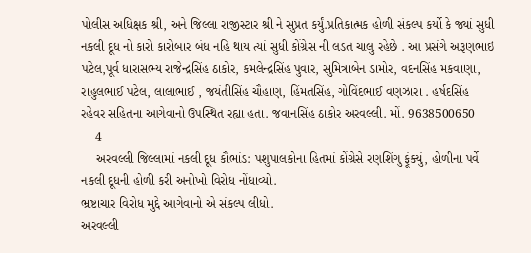પોલીસ અધિક્ષક શ્રી, અને જિલ્લા રાજીસ્ટાર શ્રી ને સુપ્રત કર્યું.પ્રતિકાત્મક હોળી સંકલ્પ કર્યો કે જ્યાં સુધી નકલી દૂધ નો કારો કારોબાર બંધ નહિ થાય ત્યાં સુધી કોંગ્રેસ ની લડત ચાલુ રહેછે . આ પ્રસંગે અરૂણભાઇ પટેલ,પૂર્વ ધારાસભ્ય રાજેન્દ્રસિંહ ઠાકોર, કમલેન્દ્રસિંહ પુવાર, સુમિત્રાબેન ડામોર, વદનસિંહ મકવાણા, રાહુલભાઈ પટેલ, લાલાભાઈ , જયંતીસિંહ ચૌહાણ, હિંમતસિંહ, ગોવિંદભાઈ વણઝારા . હર્ષદસિંહ રહેવર સહિતના આગેવાનો ઉપસ્થિત રહ્યા હતા. જવાનસિંહ ઠાકોર અરવલ્લી. મોં. 9638500650
    4
    અરવલ્લી જિલ્લામાં નકલી દૂધ કૌભાંડ: પશુપાલકોના હિતમાં કોંગ્રેસે રણશિંગુ ફૂંક્યું, હોળીના પર્વે નકલી દૂધની હોળી કરી અનોખો વિરોધ નોંધાવ્યો.
ભ્રષ્ટાચાર વિરોધ મુદ્દે આગેવાનો એ સંકલ્પ લીધો.
અરવલ્લી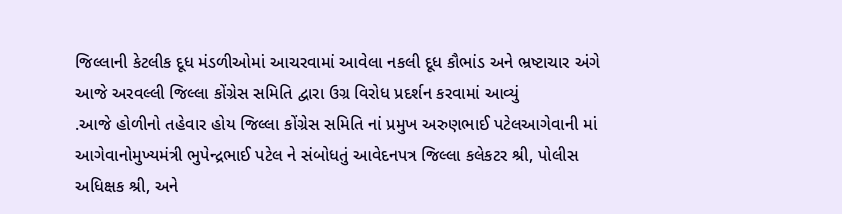જિલ્લાની કેટલીક દૂધ મંડળીઓમાં આચરવામાં આવેલા નકલી દૂધ કૌભાંડ અને ભ્રષ્ટાચાર અંગે આજે અરવલ્લી જિલ્લા કોંગ્રેસ સમિતિ દ્વારા ઉગ્ર વિરોધ પ્રદર્શન કરવામાં આવ્યું
.આજે હોળીનો તહેવાર હોય જિલ્લા કોંગ્રેસ સમિતિ નાં પ્રમુખ અરુણભાઈ પટેલઆગેવાની માં આગેવાનોમુખ્યમંત્રી ભુપેન્દ્રભાઈ પટેલ ને સંબોધતું આવેદનપત્ર જિલ્લા કલેકટર શ્રી, પોલીસ અધિક્ષક શ્રી, અને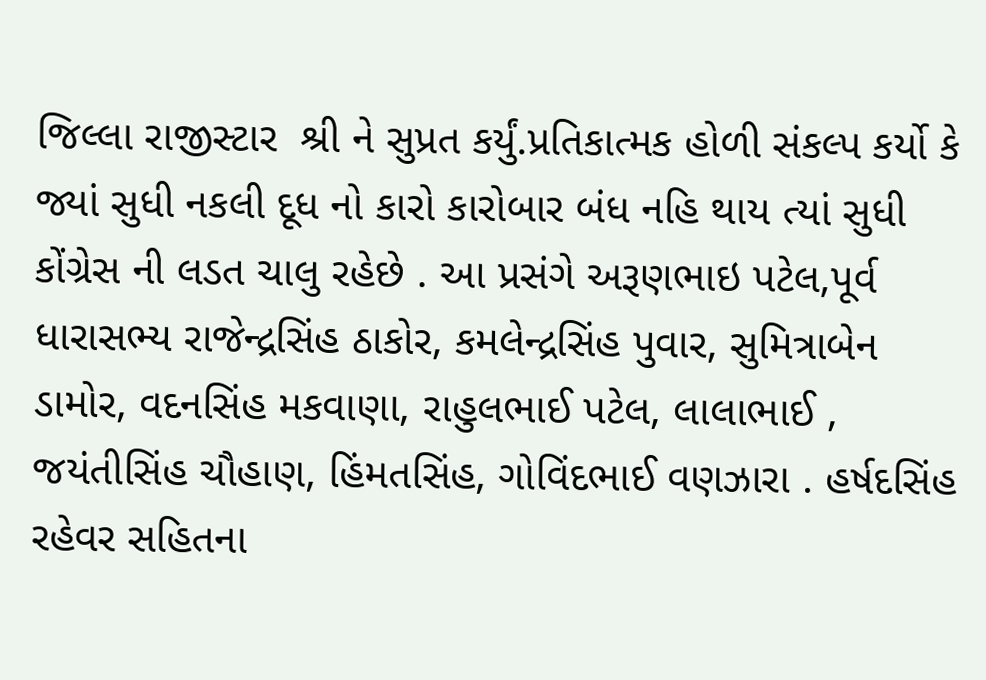જિલ્લા રાજીસ્ટાર  શ્રી ને સુપ્રત કર્યું.પ્રતિકાત્મક હોળી સંકલ્પ કર્યો કે જ્યાં સુધી નકલી દૂધ નો કારો કારોબાર બંધ નહિ થાય ત્યાં સુધી કોંગ્રેસ ની લડત ચાલુ રહેછે . આ પ્રસંગે અરૂણભાઇ પટેલ,પૂર્વ ધારાસભ્ય રાજેન્દ્રસિંહ ઠાકોર, કમલેન્દ્રસિંહ પુવાર, સુમિત્રાબેન ડામોર, વદનસિંહ મકવાણા, રાહુલભાઈ પટેલ, લાલાભાઈ , જયંતીસિંહ ચૌહાણ, હિંમતસિંહ, ગોવિંદભાઈ વણઝારા . હર્ષદસિંહ રહેવર સહિતના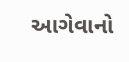આગેવાનો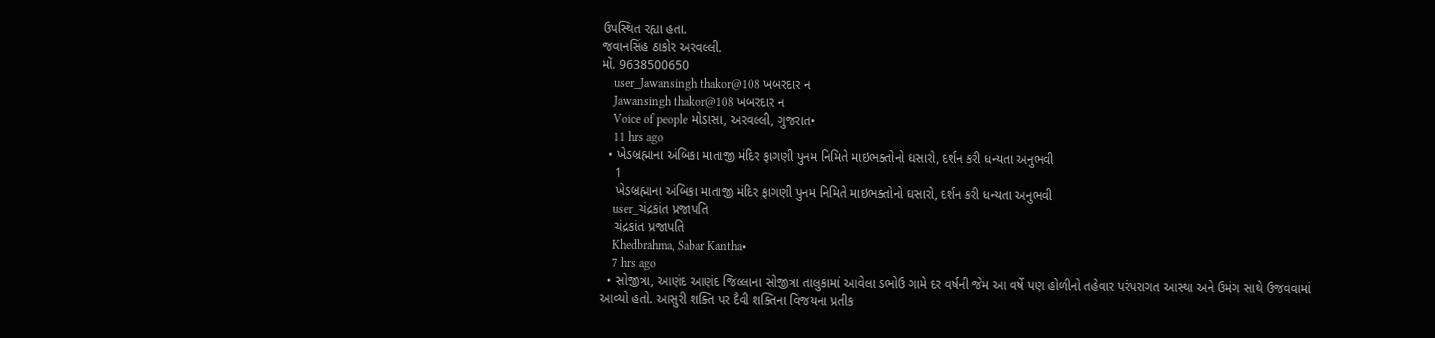ઉપસ્થિત રહ્યા હતા.
જવાનસિંહ ઠાકોર અરવલ્લી.
મોં. 9638500650
    user_Jawansingh thakor@108 ખબરદાર ન
    Jawansingh thakor@108 ખબરદાર ન
    Voice of people મોડાસા, અરવલ્લી, ગુજરાત•
    11 hrs ago
  • ખેડબ્રહ્માના અંબિકા માતાજી મંદિર ફાગણી પુનમ નિમિતે માઇભક્તોનો ઘસારો, દર્શન કરી ધન્યતા અનુભવી
    1
    ખેડબ્રહ્માના અંબિકા માતાજી મંદિર ફાગણી પુનમ નિમિતે માઇભક્તોનો ઘસારો, દર્શન કરી ધન્યતા અનુભવી
    user_ચંદ્રકાંત પ્રજાપતિ
    ચંદ્રકાંત પ્રજાપતિ
    Khedbrahma, Sabar Kantha•
    7 hrs ago
  • સોજીત્રા, આણંદ આણંદ જિલ્લાના સોજીત્રા તાલુકામાં આવેલા ડભોઉ ગામે દર વર્ષની જેમ આ વર્ષે પણ હોળીનો તહેવાર પરંપરાગત આસ્થા અને ઉમંગ સાથે ઉજવવામાં આવ્યો હતો. આસુરી શક્તિ પર દૈવી શક્તિના વિજયના પ્રતીક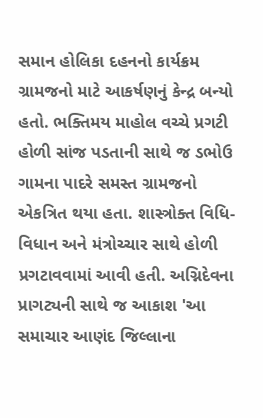સમાન હોલિકા દહનનો કાર્યક્રમ ગ્રામજનો માટે આકર્ષણનું કેન્દ્ર બન્યો હતો. ભક્તિમય માહોલ વચ્ચે પ્રગટી હોળી સાંજ પડતાની સાથે જ ડભોઉ ગામના પાદરે સમસ્ત ગ્રામજનો એકત્રિત થયા હતા. શાસ્ત્રોક્ત વિધિ-વિધાન અને મંત્રોચ્ચાર સાથે હોળી પ્રગટાવવામાં આવી હતી. અગ્નિદેવના પ્રાગટ્યની સાથે જ આકાશ 'આ સમાચાર આણંદ જિલ્લાના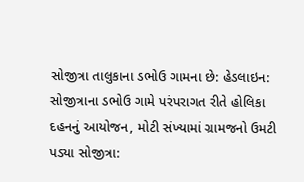સોજીત્રા તાલુકાના ડભોઉ ગામના છે: હેડલાઇન: સોજીત્રાના ડભોઉ ગામે પરંપરાગત રીતે હોલિકા દહનનું આયોજન, મોટી સંખ્યામાં ગ્રામજનો ઉમટી પડ્યા સોજીત્રા: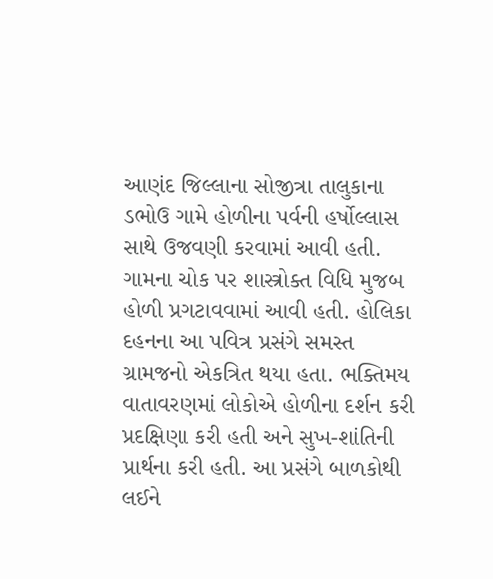આણંદ જિલ્લાના સોજીત્રા તાલુકાના ડભોઉ ગામે હોળીના પર્વની હર્ષોલ્લાસ સાથે ઉજવણી કરવામાં આવી હતી. ગામના ચોક પર શાસ્ત્રોક્ત વિધિ મુજબ હોળી પ્રગટાવવામાં આવી હતી. હોલિકા દહનના આ પવિત્ર પ્રસંગે સમસ્ત ગ્રામજનો એકત્રિત થયા હતા. ભક્તિમય વાતાવરણમાં લોકોએ હોળીના દર્શન કરી પ્રદક્ષિણા કરી હતી અને સુખ-શાંતિની પ્રાર્થના કરી હતી. આ પ્રસંગે બાળકોથી લઈને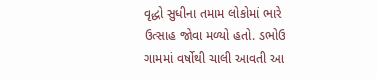વૃદ્ધો સુધીના તમામ લોકોમાં ભારે ઉત્સાહ જોવા મળ્યો હતો. ડભોઉ ગામમાં વર્ષોથી ચાલી આવતી આ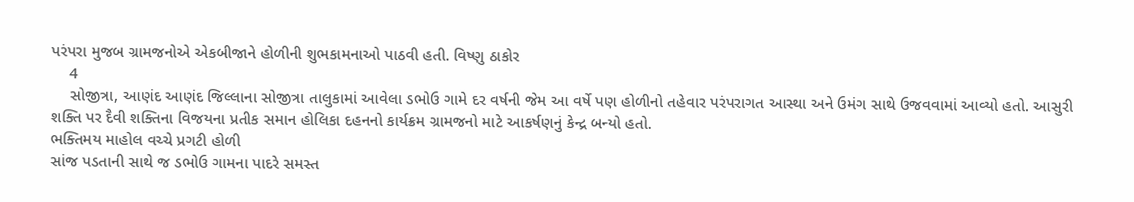પરંપરા મુજબ ગ્રામજનોએ એકબીજાને હોળીની શુભકામનાઓ પાઠવી હતી. વિષ્ણુ ઠાકોર
    4
    સોજીત્રા, આણંદ આણંદ જિલ્લાના સોજીત્રા તાલુકામાં આવેલા ડભોઉ ગામે દર વર્ષની જેમ આ વર્ષે પણ હોળીનો તહેવાર પરંપરાગત આસ્થા અને ઉમંગ સાથે ઉજવવામાં આવ્યો હતો. આસુરી શક્તિ પર દૈવી શક્તિના વિજયના પ્રતીક સમાન હોલિકા દહનનો કાર્યક્રમ ગ્રામજનો માટે આકર્ષણનું કેન્દ્ર બન્યો હતો.
ભક્તિમય માહોલ વચ્ચે પ્રગટી હોળી
સાંજ પડતાની સાથે જ ડભોઉ ગામના પાદરે સમસ્ત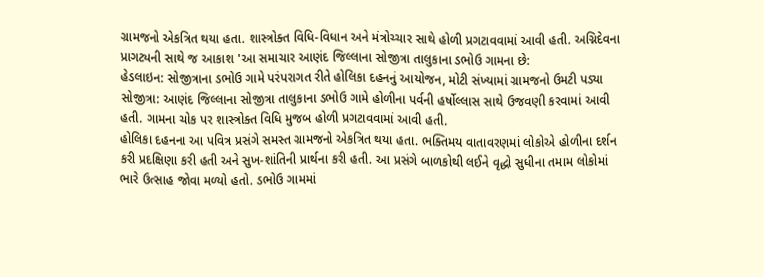ગ્રામજનો એકત્રિત થયા હતા. શાસ્ત્રોક્ત વિધિ-વિધાન અને મંત્રોચ્ચાર સાથે હોળી પ્રગટાવવામાં આવી હતી. અગ્નિદેવના પ્રાગટ્યની સાથે જ આકાશ 'આ સમાચાર આણંદ જિલ્લાના સોજીત્રા તાલુકાના ડભોઉ ગામના છે:
હેડલાઇન: સોજીત્રાના ડભોઉ ગામે પરંપરાગત રીતે હોલિકા દહનનું આયોજન, મોટી સંખ્યામાં ગ્રામજનો ઉમટી પડ્યા
સોજીત્રા: આણંદ જિલ્લાના સોજીત્રા તાલુકાના ડભોઉ ગામે હોળીના પર્વની હર્ષોલ્લાસ સાથે ઉજવણી કરવામાં આવી હતી. ગામના ચોક પર શાસ્ત્રોક્ત વિધિ મુજબ હોળી પ્રગટાવવામાં આવી હતી.
હોલિકા દહનના આ પવિત્ર પ્રસંગે સમસ્ત ગ્રામજનો એકત્રિત થયા હતા. ભક્તિમય વાતાવરણમાં લોકોએ હોળીના દર્શન કરી પ્રદક્ષિણા કરી હતી અને સુખ-શાંતિની પ્રાર્થના કરી હતી. આ પ્રસંગે બાળકોથી લઈને વૃદ્ધો સુધીના તમામ લોકોમાં ભારે ઉત્સાહ જોવા મળ્યો હતો. ડભોઉ ગામમાં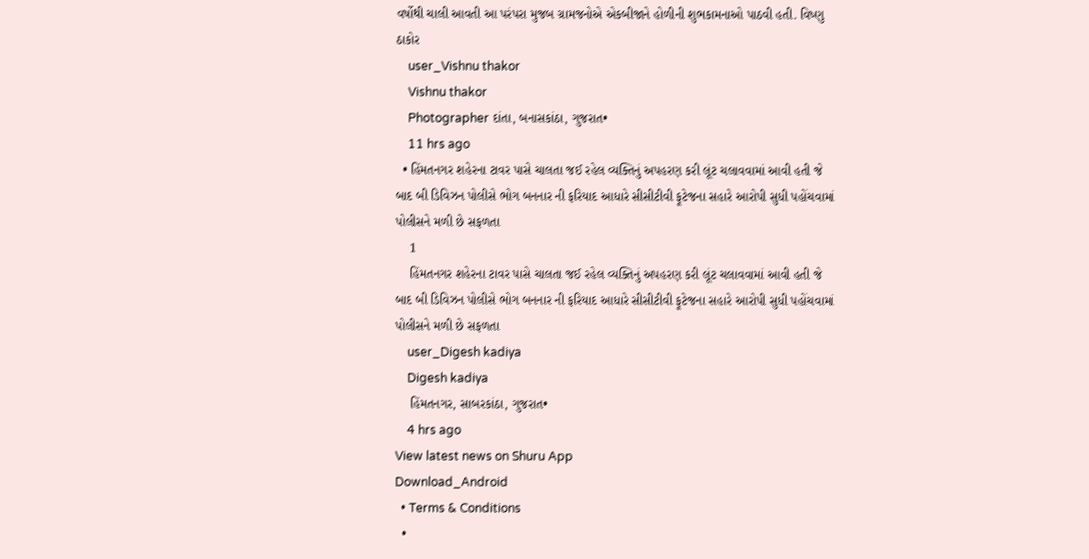વર્ષોથી ચાલી આવતી આ પરંપરા મુજબ ગ્રામજનોએ એકબીજાને હોળીની શુભકામનાઓ પાઠવી હતી. વિષ્ણુ ઠાકોર
    user_Vishnu thakor
    Vishnu thakor
    Photographer દાંતા, બનાસકાંઠા, ગુજરાત•
    11 hrs ago
  • હિંમતનગર શહેરના ટાવર પાસે ચાલતા જઈ રહેલ વ્યક્તિનું અપહરણ કરી લૂંટ ચલાવવામાં આવી હતી જે બાદ બી ડિવિઝન પોલીસે ભોગ બનનાર ની ફરિયાદ આધારે સીસીટીવી ફૂટેજના સહારે આરોપી સુધી પહોંચવામાં પોલીસને મળી છે સફળતા
    1
    હિંમતનગર શહેરના ટાવર પાસે ચાલતા જઈ રહેલ વ્યક્તિનું અપહરણ કરી લૂંટ ચલાવવામાં આવી હતી જે બાદ બી ડિવિઝન પોલીસે ભોગ બનનાર ની ફરિયાદ આધારે સીસીટીવી ફૂટેજના સહારે આરોપી સુધી પહોંચવામાં પોલીસને મળી છે સફળતા
    user_Digesh kadiya
    Digesh kadiya
    હિંમતનગર, સાબરકાંઠા, ગુજરાત•
    4 hrs ago
View latest news on Shuru App
Download_Android
  • Terms & Conditions
  •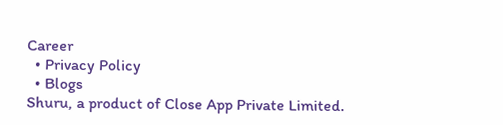Career
  • Privacy Policy
  • Blogs
Shuru, a product of Close App Private Limited.